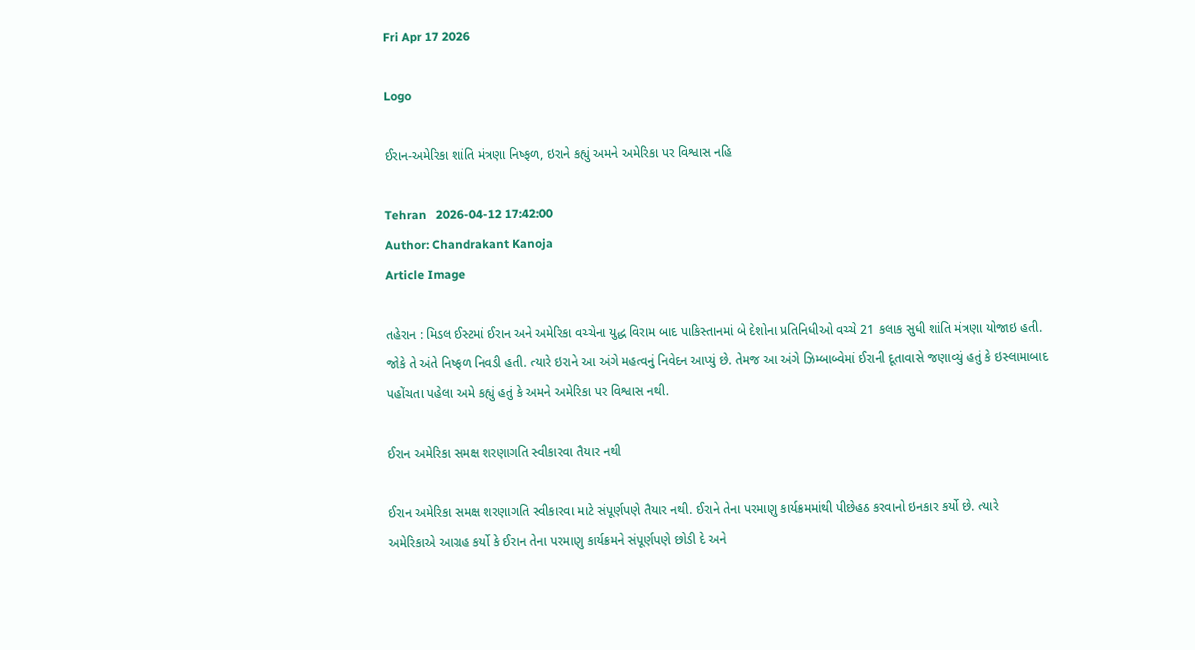Fri Apr 17 2026

Logo

ઈરાન-અમેરિકા શાંતિ મંત્રણા નિષ્ફળ, ઇરાને કહ્યું અમને અમેરિકા પર વિશ્વાસ નહિ

Tehran   2026-04-12 17:42:00
Author: Chandrakant Kanoja
Article Image

તહેરાન : મિડલ ઈસ્ટમાં ઈરાન અને અમેરિકા વચ્ચેના યુદ્ધ વિરામ બાદ પાકિસ્તાનમાં બે દેશોના પ્રતિનિધીઓ વચ્ચે 21 કલાક સુધી શાંતિ મંત્રણા યોજાઇ હતી. જોકે તે અંતે નિષ્ફળ નિવડી હતી. ત્યારે ઇરાને આ અંગે મહત્વનું નિવેદન આપ્યું છે. તેમજ આ અંગે ઝિમ્બાબ્વેમાં ઈરાની દૂતાવાસે જણાવ્યું હતું કે ઇસ્લામાબાદ પહોંચતા પહેલા અમે કહ્યું હતું કે અમને અમેરિકા પર વિશ્વાસ નથી.

ઈરાન અમેરિકા સમક્ષ શરણાગતિ સ્વીકારવા તૈયાર નથી

ઈરાન અમેરિકા સમક્ષ શરણાગતિ સ્વીકારવા માટે સંપૂર્ણપણે તૈયાર નથી. ઈરાને તેના પરમાણુ કાર્યક્રમમાંથી પીછેહઠ કરવાનો ઇનકાર કર્યો છે. ત્યારે  અમેરિકાએ આગ્રહ કર્યો કે ઈરાન તેના પરમાણુ કાર્યક્રમને સંપૂર્ણપણે છોડી દે અને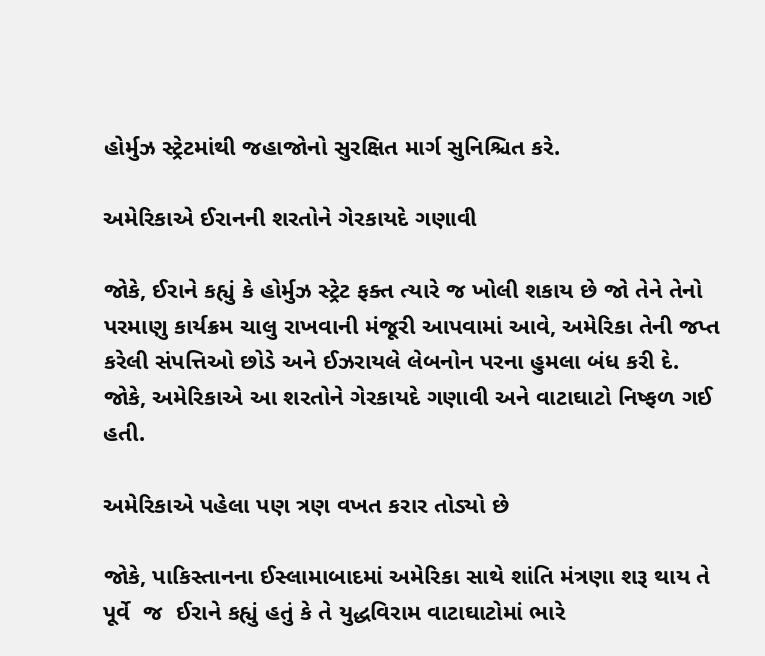હોર્મુઝ સ્ટ્રેટમાંથી જહાજોનો સુરક્ષિત માર્ગ સુનિશ્ચિત કરે.

અમેરિકાએ ઈરાનની શરતોને ગેરકાયદે ગણાવી

જોકે, ઈરાને કહ્યું કે હોર્મુઝ સ્ટ્રેટ ફક્ત ત્યારે જ ખોલી શકાય છે જો તેને તેનો પરમાણુ કાર્યક્રમ ચાલુ રાખવાની મંજૂરી આપવામાં આવે, અમેરિકા તેની જપ્ત કરેલી સંપત્તિઓ છોડે અને ઈઝરાયલે લેબનોન પરના હુમલા બંધ કરી દે. જોકે, અમેરિકાએ આ શરતોને ગેરકાયદે ગણાવી અને વાટાઘાટો નિષ્ફળ ગઈ હતી.

અમેરિકાએ પહેલા પણ ત્રણ વખત કરાર તોડ્યો છે

જોકે, પાકિસ્તાનના ઈસ્લામાબાદમાં અમેરિકા સાથે શાંતિ મંત્રણા શરૂ થાય તે પૂર્વે  જ  ઈરાને કહ્યું હતું કે તે યુદ્ધવિરામ વાટાઘાટોમાં ભારે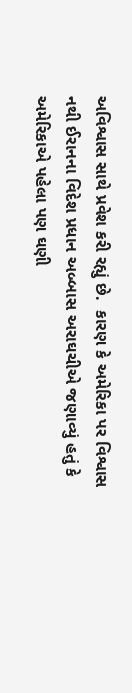અવિશ્વાસ સાથે પ્રવેશ કરી રહ્યું છે.  કારણ કે અમેરિકા પર વિશ્વાસ નથી ઈરાનના વિદેશ પ્રધાન અબ્બાસ અરાઘચીએ જણાવ્યું હતું કે અમેરિકાએ પહેલા પણ ઘણી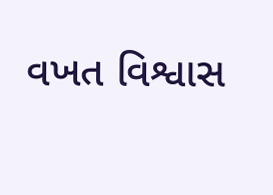વખત વિશ્વાસ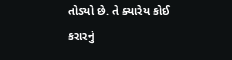તોડ્યો છે. તે ક્યારેય કોઈ કરારનું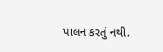પાલન કરતું નથી.